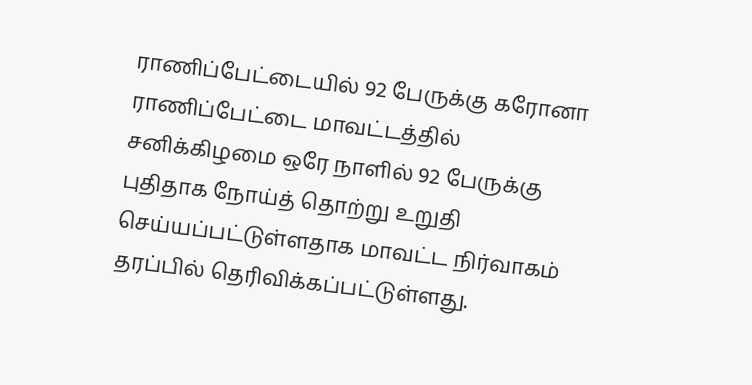ராணிப்பேட்டையில் 92 பேருக்கு கரோனா
ராணிப்பேட்டை மாவட்டத்தில் சனிக்கிழமை ஒரே நாளில் 92 பேருக்கு புதிதாக நோய்த் தொற்று உறுதி செய்யப்பட்டுள்ளதாக மாவட்ட நிர்வாகம் தரப்பில் தெரிவிக்கப்பட்டுள்ளது.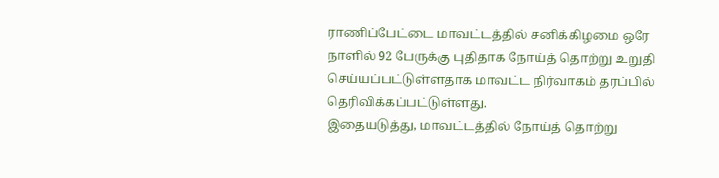ராணிப்பேட்டை மாவட்டத்தில் சனிக்கிழமை ஒரே நாளில் 92 பேருக்கு புதிதாக நோய்த் தொற்று உறுதி செய்யப்பட்டுள்ளதாக மாவட்ட நிர்வாகம் தரப்பில் தெரிவிக்கப்பட்டுள்ளது.
இதையடுத்து, மாவட்டத்தில் நோய்த் தொற்று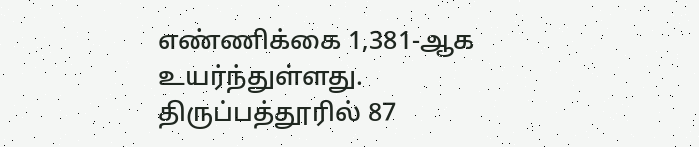எண்ணிக்கை 1,381-ஆக உயர்ந்துள்ளது.
திருப்பத்தூரில் 87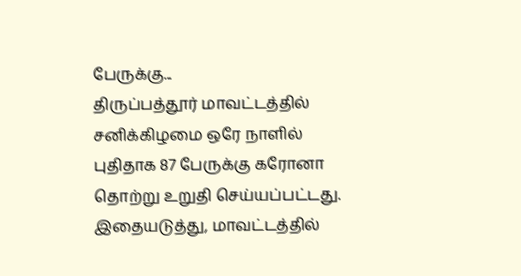பேருக்கு...
திருப்பத்தூர் மாவட்டத்தில் சனிக்கிழமை ஒரே நாளில் புதிதாக 87 பேருக்கு கரோனா தொற்று உறுதி செய்யப்பட்டது.
இதையடுத்து, மாவட்டத்தில்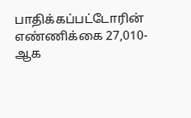பாதிக்கப்பட்டோரின் எண்ணிக்கை 27,010-ஆக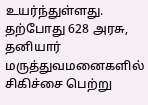உயர்ந்துள்ளது. தற்போது 628 அரசு, தனியார் மருத்துவமனைகளில் சிகிச்சை பெற்று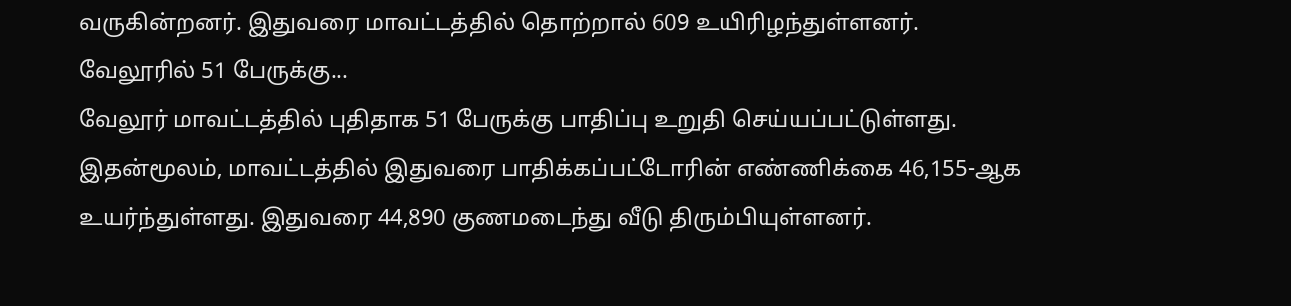வருகின்றனர். இதுவரை மாவட்டத்தில் தொற்றால் 609 உயிரிழந்துள்ளனர்.
வேலூரில் 51 பேருக்கு...
வேலூர் மாவட்டத்தில் புதிதாக 51 பேருக்கு பாதிப்பு உறுதி செய்யப்பட்டுள்ளது. இதன்மூலம், மாவட்டத்தில் இதுவரை பாதிக்கப்பட்டோரின் எண்ணிக்கை 46,155-ஆக உயர்ந்துள்ளது. இதுவரை 44,890 குணமடைந்து வீடு திரும்பியுள்ளனர்.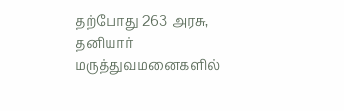தற்போது 263 அரசு, தனியார் மருத்துவமனைகளில்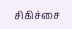சிகிச்சை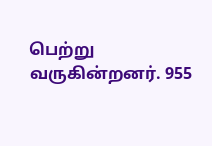பெற்று வருகின்றனர். 955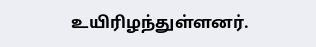உயிரிழந்துள்ளனர்.